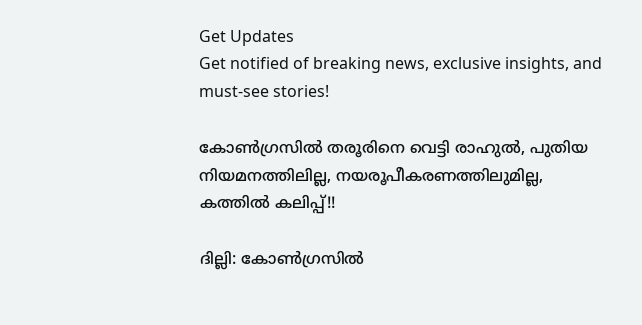Get Updates
Get notified of breaking news, exclusive insights, and must-see stories!

കോണ്‍ഗ്രസില്‍ തരൂരിനെ വെട്ടി രാഹുല്‍, പുതിയ നിയമനത്തിലില്ല, നയരൂപീകരണത്തിലുമില്ല, കത്തില്‍ കലിപ്പ്!!

ദില്ലി: കോണ്‍ഗ്രസില്‍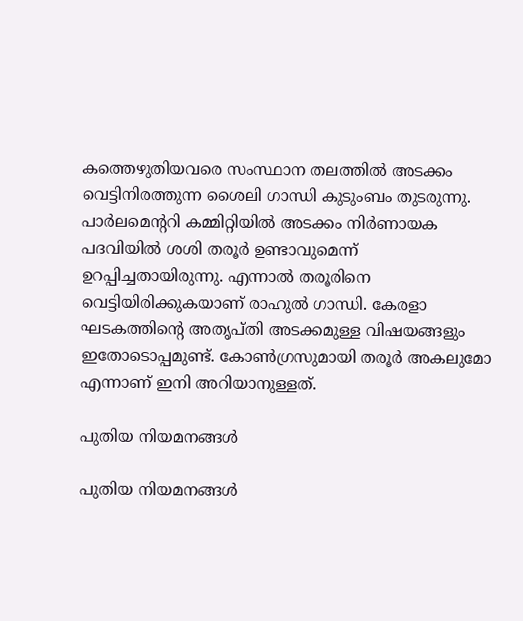കത്തെഴുതിയവരെ സംസ്ഥാന തലത്തില്‍ അടക്കം വെട്ടിനിരത്തുന്ന ശൈലി ഗാന്ധി കുടുംബം തുടരുന്നു. പാര്‍ലമെന്ററി കമ്മിറ്റിയില്‍ അടക്കം നിര്‍ണായക പദവിയില്‍ ശശി തരൂര്‍ ഉണ്ടാവുമെന്ന് ഉറപ്പിച്ചതായിരുന്നു. എന്നാല്‍ തരൂരിനെ വെട്ടിയിരിക്കുകയാണ് രാഹുല്‍ ഗാന്ധി. കേരളാ ഘടകത്തിന്റെ അതൃപ്തി അടക്കമുള്ള വിഷയങ്ങളും ഇതോടൊപ്പമുണ്ട്. കോണ്‍ഗ്രസുമായി തരൂര്‍ അകലുമോ എന്നാണ് ഇനി അറിയാനുള്ളത്.

പുതിയ നിയമനങ്ങള്‍

പുതിയ നിയമനങ്ങള്‍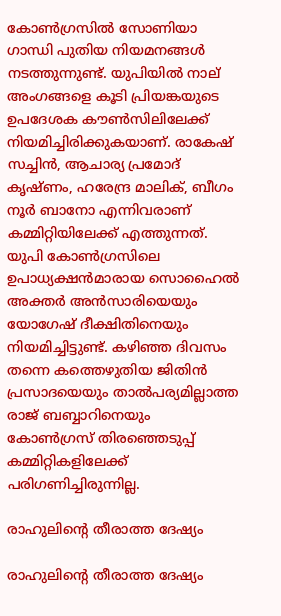കോണ്‍ഗ്രസില്‍ സോണിയാ ഗാന്ധി പുതിയ നിയമനങ്ങള്‍ നടത്തുന്നുണ്ട്. യുപിയില്‍ നാല് അംഗങ്ങളെ കൂടി പ്രിയങ്കയുടെ ഉപദേശക കൗണ്‍സിലിലേക്ക് നിയമിച്ചിരിക്കുകയാണ്. രാകേഷ് സച്ചിന്‍, ആചാര്യ പ്രമോദ് കൃഷ്ണം, ഹരേന്ദ്ര മാലിക്, ബീഗം നൂര്‍ ബാനോ എന്നിവരാണ് കമ്മിറ്റിയിലേക്ക് എത്തുന്നത്. യുപി കോണ്‍ഗ്രസിലെ ഉപാധ്യക്ഷന്‍മാരായ സൊഹൈല്‍ അക്തര്‍ അന്‍സാരിയെയും യോഗേഷ് ദീക്ഷിതിനെയും നിയമിച്ചിട്ടുണ്ട്. കഴിഞ്ഞ ദിവസം തന്നെ കത്തെഴുതിയ ജിതിന്‍ പ്രസാദയെയും താല്‍പര്യമില്ലാത്ത രാജ് ബബ്ബാറിനെയും കോണ്‍ഗ്രസ് തിരഞ്ഞെടുപ്പ് കമ്മിറ്റികളിലേക്ക് പരിഗണിച്ചിരുന്നില്ല.

രാഹുലിന്റെ തീരാത്ത ദേഷ്യം

രാഹുലിന്റെ തീരാത്ത ദേഷ്യം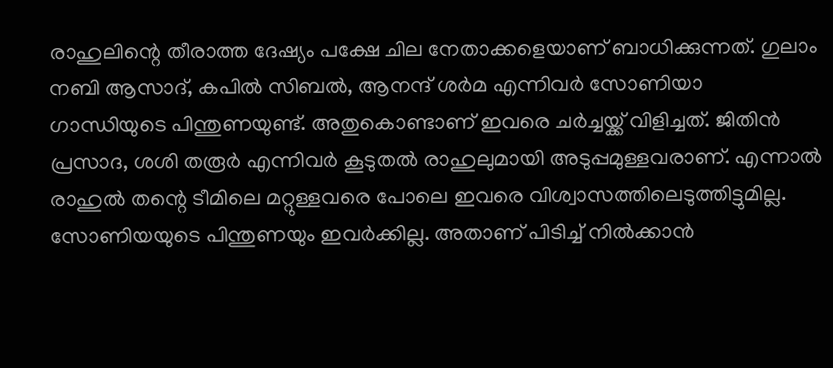രാഹുലിന്റെ തീരാത്ത ദേഷ്യം പക്ഷേ ചില നേതാക്കളെയാണ് ബാധിക്കുന്നത്. ഗുലാം നബി ആസാദ്, കപില്‍ സിബല്‍, ആനന്ദ് ശര്‍മ എന്നിവര്‍ സോണിയാ ഗാന്ധിയുടെ പിന്തുണയുണ്ട്. അതുകൊണ്ടാണ് ഇവരെ ചര്‍ച്ചയ്ക്ക് വിളിച്ചത്. ജിതിന്‍ പ്രസാദ, ശശി തരൂര്‍ എന്നിവര്‍ കൂടുതല്‍ രാഹുലുമായി അടുപ്പമുള്ളവരാണ്. എന്നാല്‍ രാഹുല്‍ തന്റെ ടീമിലെ മറ്റുള്ളവരെ പോലെ ഇവരെ വിശ്വാസത്തിലെടുത്തിട്ടുമില്ല. സോണിയയുടെ പിന്തുണയും ഇവര്‍ക്കില്ല. അതാണ് പിടിച്ച് നില്‍ക്കാന്‍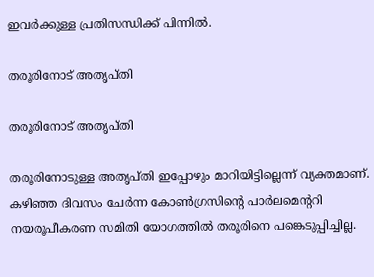ഇവര്‍ക്കുള്ള പ്രതിസന്ധിക്ക് പിന്നില്‍.

തരൂരിനോട് അതൃപ്തി

തരൂരിനോട് അതൃപ്തി

തരൂരിനോടുള്ള അതൃപ്തി ഇപ്പോഴും മാറിയിട്ടില്ലെന്ന് വ്യക്തമാണ്. കഴിഞ്ഞ ദിവസം ചേര്‍ന്ന കോണ്‍ഗ്രസിന്റെ പാര്‍ലമെന്ററി നയരൂപീകരണ സമിതി യോഗത്തില്‍ തരൂരിനെ പങ്കെടുപ്പിച്ചില്ല.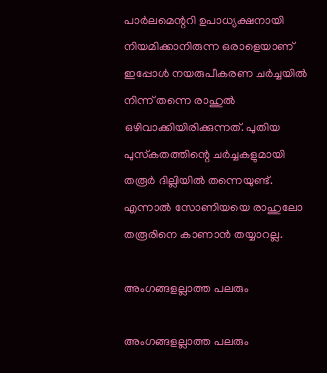പാര്‍ലമെന്ററി ഉപാധ്യക്ഷനായി നിയമിക്കാനിരുന്ന ഒരാളെയാണ് ഇപ്പോള്‍ നയരുപീകരണ ചര്‍ച്ചയില്‍ നിന്ന് തന്നെ രാഹുല്‍ ഒഴിവാക്കിയിരിക്കുന്നത്. പുതിയ പുസ്‌കതത്തിന്റെ ചര്‍ച്ചകളുമായി തരൂര്‍ ദില്ലിയില്‍ തന്നെയുണ്ട്. എന്നാല്‍ സോണിയയെ രാഹുലോ തരൂരിനെ കാണാന്‍ തയ്യാറല്ല.

അംഗങ്ങളല്ലാത്ത പലരും

അംഗങ്ങളല്ലാത്ത പലരും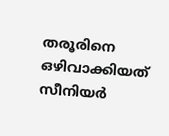തരൂരിനെ ഒഴിവാക്കിയത് സീനിയര്‍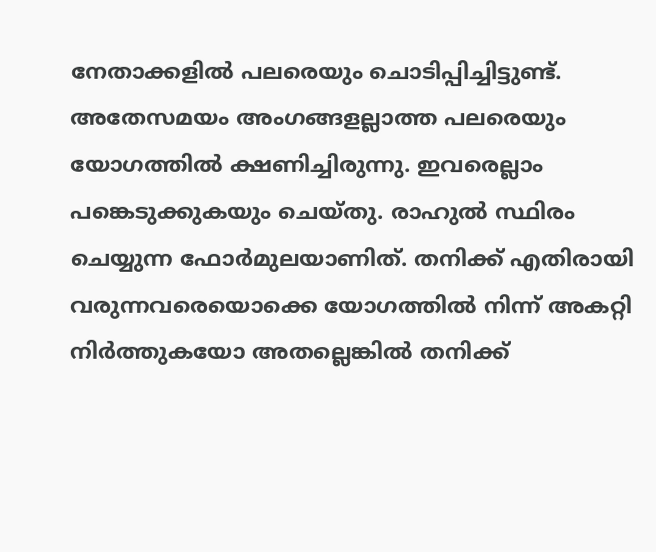നേതാക്കളില്‍ പലരെയും ചൊടിപ്പിച്ചിട്ടുണ്ട്. അതേസമയം അംഗങ്ങളല്ലാത്ത പലരെയും യോഗത്തില്‍ ക്ഷണിച്ചിരുന്നു. ഇവരെല്ലാം പങ്കെടുക്കുകയും ചെയ്തു. രാഹുല്‍ സ്ഥിരം ചെയ്യുന്ന ഫോര്‍മുലയാണിത്. തനിക്ക് എതിരായി വരുന്നവരെയൊക്കെ യോഗത്തില്‍ നിന്ന് അകറ്റി നിര്‍ത്തുകയോ അതല്ലെങ്കില്‍ തനിക്ക്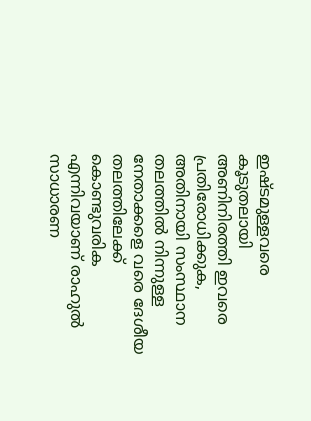ഇഷ്ടമുള്ളവരെ കൂടുതലായി അണിനിരത്തി ഇവരെ പ്രതിരോധിക്കുക, അതിനായി സംസ്ഥാന തലത്തില്‍ നിന്നുള്ള നേതാക്കളെ വരെ ദേശീയ തലത്തിലേക്ക് കൊണ്ടുവരിക എന്നിവയാണ് രാഹുല്‍ സാധാരണ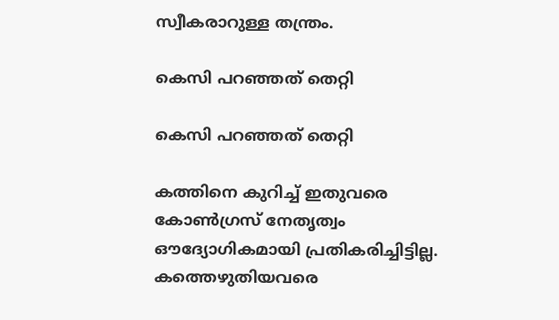സ്വീകരാറുള്ള തന്ത്രം.

കെസി പറഞ്ഞത് തെറ്റി

കെസി പറഞ്ഞത് തെറ്റി

കത്തിനെ കുറിച്ച് ഇതുവരെ കോണ്‍ഗ്രസ് നേതൃത്വം ഔദ്യോഗികമായി പ്രതികരിച്ചിട്ടില്ല. കത്തെഴുതിയവരെ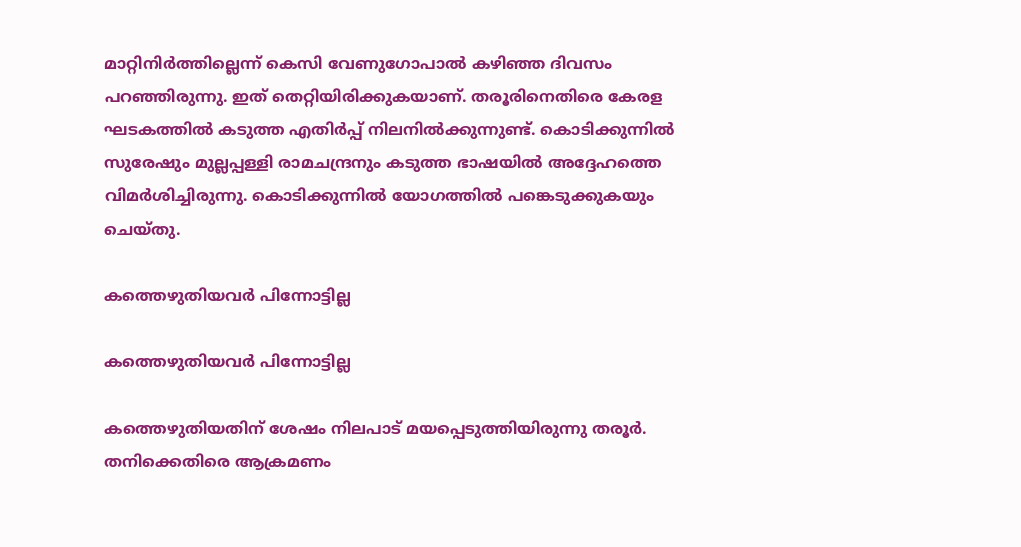മാറ്റിനിര്‍ത്തില്ലെന്ന് കെസി വേണുഗോപാല്‍ കഴിഞ്ഞ ദിവസം പറഞ്ഞിരുന്നു. ഇത് തെറ്റിയിരിക്കുകയാണ്. തരൂരിനെതിരെ കേരള ഘടകത്തില്‍ കടുത്ത എതിര്‍പ്പ് നിലനില്‍ക്കുന്നുണ്ട്. കൊടിക്കുന്നില്‍ സുരേഷും മുല്ലപ്പള്ളി രാമചന്ദ്രനും കടുത്ത ഭാഷയില്‍ അദ്ദേഹത്തെ വിമര്‍ശിച്ചിരുന്നു. കൊടിക്കുന്നില്‍ യോഗത്തില്‍ പങ്കെടുക്കുകയും ചെയ്തു.

കത്തെഴുതിയവര്‍ പിന്നോട്ടില്ല

കത്തെഴുതിയവര്‍ പിന്നോട്ടില്ല

കത്തെഴുതിയതിന് ശേഷം നിലപാട് മയപ്പെടുത്തിയിരുന്നു തരൂര്‍. തനിക്കെതിരെ ആക്രമണം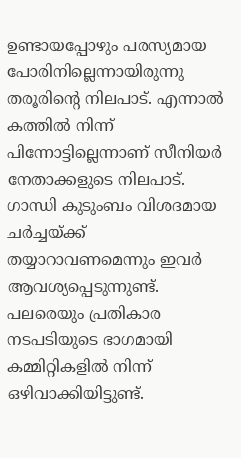ഉണ്ടായപ്പോഴും പരസ്യമായ പോരിനില്ലെന്നായിരുന്നു തരൂരിന്റെ നിലപാട്. എന്നാല്‍ കത്തില്‍ നിന്ന് പിന്നോട്ടില്ലെന്നാണ് സീനിയര്‍ നേതാക്കളുടെ നിലപാട്. ഗാന്ധി കുടുംബം വിശദമായ ചര്‍ച്ചയ്ക്ക് തയ്യാറാവണമെന്നും ഇവര്‍ ആവശ്യപ്പെടുന്നുണ്ട്. പലരെയും പ്രതികാര നടപടിയുടെ ഭാഗമായി കമ്മിറ്റികളില്‍ നിന്ന് ഒഴിവാക്കിയിട്ടുണ്ട്.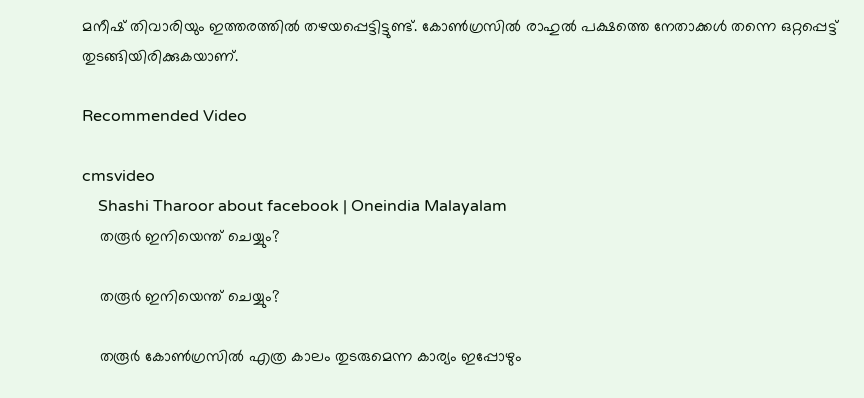മനീഷ് തിവാരിയും ഇത്തരത്തില്‍ തഴയപ്പെട്ടിട്ടുണ്ട്. കോണ്‍ഗ്രസില്‍ രാഹുല്‍ പക്ഷത്തെ നേതാക്കള്‍ തന്നെ ഒറ്റപ്പെട്ട് തുടങ്ങിയിരിക്കുകയാണ്.

Recommended Video

cmsvideo
    Shashi Tharoor about facebook | Oneindia Malayalam
    തരൂര്‍ ഇനിയെന്ത് ചെയ്യും?

    തരൂര്‍ ഇനിയെന്ത് ചെയ്യും?

    തരൂര്‍ കോണ്‍ഗ്രസില്‍ എത്ര കാലം തുടരുമെന്ന കാര്യം ഇപ്പോഴും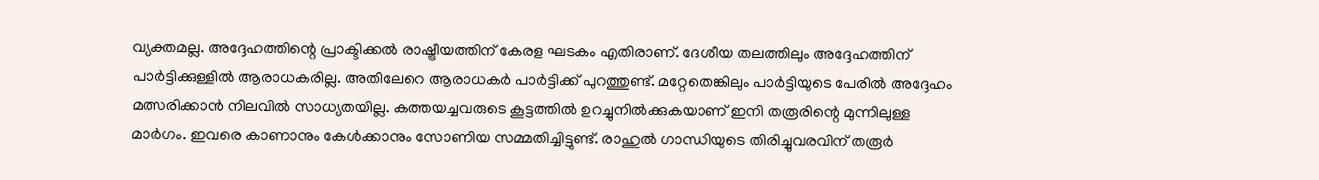വ്യക്തമല്ല. അദ്ദേഹത്തിന്റെ പ്രാക്ടിക്കല്‍ രാഷ്ട്രീയത്തിന് കേരള ഘടകം എതിരാണ്. ദേശീയ തലത്തിലും അദ്ദേഹത്തിന് പാര്‍ട്ടിക്കുള്ളില്‍ ആരാധകരില്ല. അതിലേറെ ആരാധകര്‍ പാര്‍ട്ടിക്ക് പുറത്തുണ്ട്. മറ്റേതെങ്കിലും പാര്‍ട്ടിയുടെ പേരില്‍ അദ്ദേഹം മത്സരിക്കാന്‍ നിലവില്‍ സാധ്യതയില്ല. കത്തയച്ചവരുടെ കൂട്ടത്തില്‍ ഉറച്ചുനില്‍ക്കുകയാണ് ഇനി തരൂരിന്റെ മുന്നിലുള്ള മാര്‍ഗം. ഇവരെ കാണാനും കേള്‍ക്കാനും സോണിയ സമ്മതിച്ചിട്ടുണ്ട്. രാഹുല്‍ ഗാന്ധിയുടെ തിരിച്ചുവരവിന് തരൂര്‍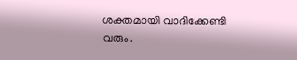ശക്തമായി വാദിക്കേണ്ടി വരും.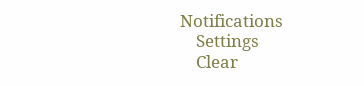Notifications
    Settings
    Clear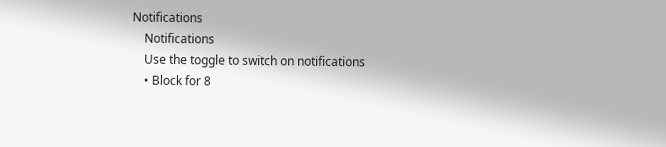Notifications
    Notifications
    Use the toggle to switch on notifications
    • Block for 8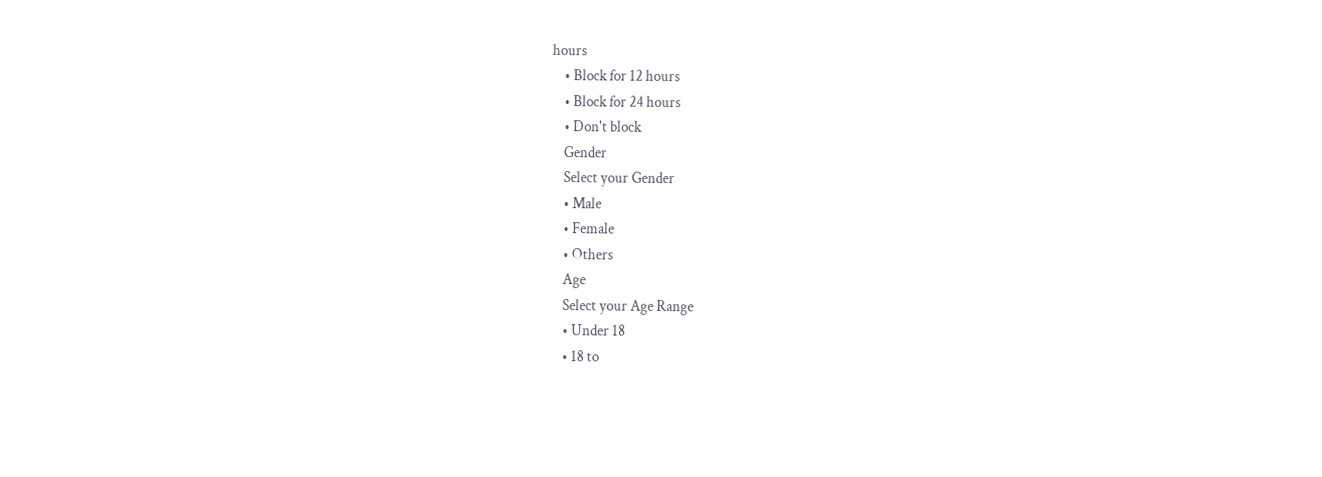hours
    • Block for 12 hours
    • Block for 24 hours
    • Don't block
    Gender
    Select your Gender
    • Male
    • Female
    • Others
    Age
    Select your Age Range
    • Under 18
    • 18 to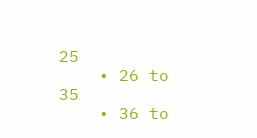25
    • 26 to 35
    • 36 to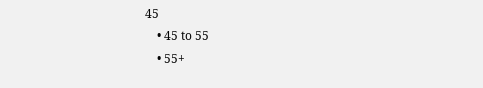45
    • 45 to 55
    • 55+